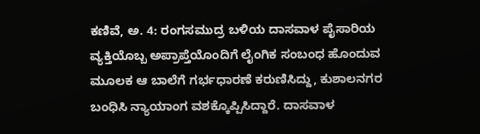ಕಣಿವೆ, ಅ. 4: ರಂಗಸಮುದ್ರ ಬಳಿಯ ದಾಸವಾಳ ಪೈಸಾರಿಯ ವ್ಯಕ್ತಿಯೊಬ್ಬ ಅಪ್ರಾಪ್ತೆಯೊಂದಿಗೆ ಲೈಂಗಿಕ ಸಂಬಂಧ ಹೊಂದುವ ಮೂಲಕ ಆ ಬಾಲೆಗೆ ಗರ್ಭಧಾರಣೆ ಕರುಣಿಸಿದ್ದು, ಕುಶಾಲನಗರ ಬಂಧಿಸಿ ನ್ಯಾಯಾಂಗ ವಶಕ್ಕೊಪ್ಪಿಸಿದ್ದಾರೆ. ದಾಸವಾಳ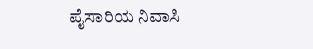ಪೈಸಾರಿಯ ನಿವಾಸಿ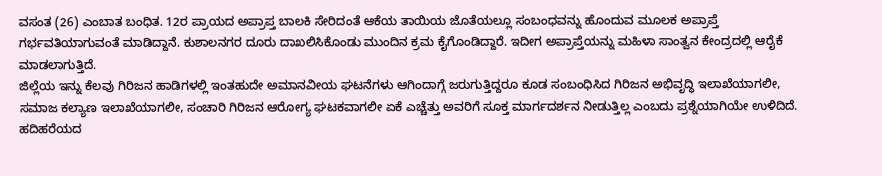ವಸಂತ (26) ಎಂಬಾತ ಬಂಧಿತ. 12ರ ಪ್ರಾಯದ ಅಪ್ರಾಪ್ತ ಬಾಲಕಿ ಸೇರಿದಂತೆ ಆಕೆಯ ತಾಯಿಯ ಜೊತೆಯಲ್ಲೂ ಸಂಬಂಧವನ್ನು ಹೊಂದುವ ಮೂಲಕ ಅಪ್ರಾಪ್ತೆ ಗರ್ಭವತಿಯಾಗುವಂತೆ ಮಾಡಿದ್ದಾನೆ. ಕುಶಾಲನಗರ ದೂರು ದಾಖಲಿಸಿಕೊಂಡು ಮುಂದಿನ ಕ್ರಮ ಕೈಗೊಂಡಿದ್ದಾರೆ. ಇದೀಗ ಅಪ್ರಾಪ್ತೆಯನ್ನು ಮಹಿಳಾ ಸಾಂತ್ವನ ಕೇಂದ್ರದಲ್ಲಿ ಆರೈಕೆ ಮಾಡಲಾಗುತ್ತಿದೆ.
ಜಿಲ್ಲೆಯ ಇನ್ನು ಕೆಲವು ಗಿರಿಜನ ಹಾಡಿಗಳಲ್ಲಿ ಇಂತಹುದೇ ಅಮಾನವೀಯ ಘಟನೆಗಳು ಆಗಿಂದಾಗ್ಗೆ ಜರುಗುತ್ತಿದ್ದರೂ ಕೂಡ ಸಂಬಂಧಿಸಿದ ಗಿರಿಜನ ಅಭಿವೃದ್ಧಿ ಇಲಾಖೆಯಾಗಲೀ, ಸಮಾಜ ಕಲ್ಯಾಣ ಇಲಾಖೆಯಾಗಲೀ, ಸಂಚಾರಿ ಗಿರಿಜನ ಆರೋಗ್ಯ ಘಟಕವಾಗಲೀ ಏಕೆ ಎಚ್ಚೆತ್ತು ಅವರಿಗೆ ಸೂಕ್ತ ಮಾರ್ಗದರ್ಶನ ನೀಡುತ್ತಿಲ್ಲ ಎಂಬದು ಪ್ರಶ್ನೆಯಾಗಿಯೇ ಉಳಿದಿದೆ.
ಹದಿಹರೆಯದ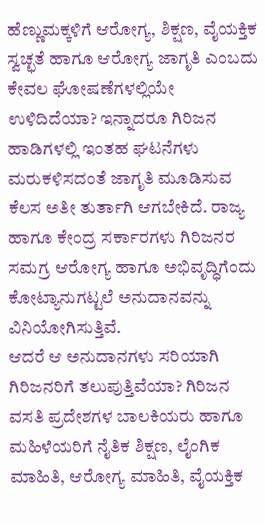ಹೆಣ್ಣುಮಕ್ಕಳಿಗೆ ಆರೋಗ್ಯ, ಶಿಕ್ಷಣ, ವೈಯಕ್ತಿಕ ಸ್ವಚ್ಛತೆ ಹಾಗೂ ಆರೋಗ್ಯ ಜಾಗೃತಿ ಎಂಬದು ಕೇವಲ ಘೋಷಣೆಗಳಲ್ಲಿಯೇ ಉಳಿದಿದೆಯಾ? ಇನ್ನಾದರೂ ಗಿರಿಜನ ಹಾಡಿಗಳಲ್ಲಿ ಇಂತಹ ಘಟನೆಗಳು ಮರುಕಳಿಸದಂತೆ ಜಾಗೃತಿ ಮೂಡಿಸುವ ಕೆಲಸ ಅತೀ ತುರ್ತಾಗಿ ಆಗಬೇಕಿದೆ. ರಾಜ್ಯ ಹಾಗೂ ಕೇಂದ್ರ ಸರ್ಕಾರಗಳು ಗಿರಿಜನರ ಸಮಗ್ರ ಆರೋಗ್ಯ ಹಾಗೂ ಅಭಿವೃದ್ಧಿಗೆಂದು ಕೋಟ್ಯಾನುಗಟ್ಟಲೆ ಅನುದಾನವನ್ನು ವಿನಿಯೋಗಿಸುತ್ತಿವೆ.
ಆದರೆ ಆ ಅನುದಾನಗಳು ಸರಿಯಾಗಿ ಗಿರಿಜನರಿಗೆ ತಲುಪುತ್ತಿವೆಯಾ? ಗಿರಿಜನ ವಸತಿ ಪ್ರದೇಶಗಳ ಬಾಲಕಿಯರು ಹಾಗೂ ಮಹಿಳೆಯರಿಗೆ ನೈತಿಕ ಶಿಕ್ಷಣ, ಲೈಂಗಿಕ ಮಾಹಿತಿ, ಆರೋಗ್ಯ ಮಾಹಿತಿ, ವೈಯಕ್ತಿಕ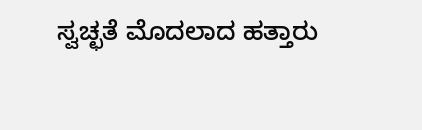ಸ್ವಚ್ಛತೆ ಮೊದಲಾದ ಹತ್ತಾರು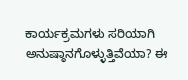ಕಾರ್ಯಕ್ರಮಗಳು ಸರಿಯಾಗಿ ಅನುಷ್ಠಾನಗೊಳ್ಳುತ್ತಿವೆಯಾ? ಈ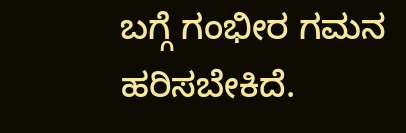ಬಗ್ಗೆ ಗಂಭೀರ ಗಮನ ಹರಿಸಬೇಕಿದೆ.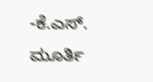-ಕೆ.ಎಸ್. ಮೂರ್ತಿ